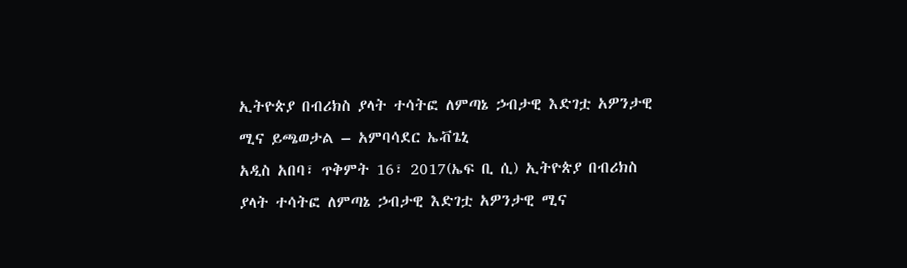ኢትዮጵያ በብሪክስ ያላት ተሳትፎ ለምጣኔ ኃብታዊ እድገቷ አዎንታዊ ሚና ይጫወታል – አምባሳደር ኤቭጌኒ
አዲስ አበባ፣ ጥቅምት 16፣ 2017(ኤፍ ቢ ሲ) ኢትዮጵያ በብሪክስ ያላት ተሳትፎ ለምጣኔ ኃብታዊ እድገቷ አዎንታዊ ሚና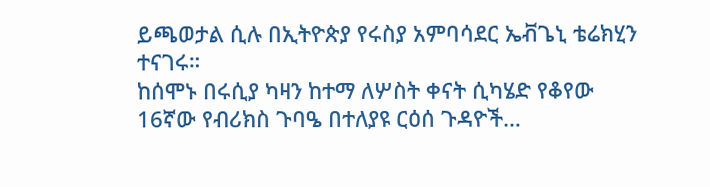ይጫወታል ሲሉ በኢትዮጵያ የሩስያ አምባሳደር ኤቭጌኒ ቴሬክሂን ተናገሩ።
ከሰሞኑ በሩሲያ ካዛን ከተማ ለሦስት ቀናት ሲካሄድ የቆየው 16ኛው የብሪክስ ጉባዔ በተለያዩ ርዕሰ ጉዳዮች…